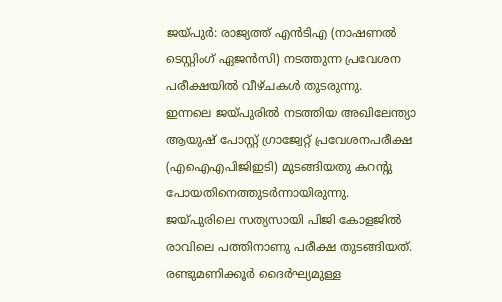ജയ്പുർ: രാജ്യത്ത് എൻടിഎ (നാഷണൽ ടെസ്റ്റിംഗ് ഏജൻസി) നടത്തുന്ന പ്രവേശന പരീക്ഷയിൽ വീഴ്ചകൾ തുടരുന്നു.
ഇന്നലെ ജയ്പുരിൽ നടത്തിയ അഖിലേന്ത്യാ ആയുഷ് പോസ്റ്റ് ഗ്രാജ്വേറ്റ് പ്രവേശനപരീക്ഷ (എഐഎപിജിഇടി) മുടങ്ങിയതു കറന്റു പോയതിനെത്തുടർന്നായിരുന്നു. ജയ്പുരിലെ സത്യസായി പിജി കോളജിൽ രാവിലെ പത്തിനാണു പരീക്ഷ തുടങ്ങിയത്.
രണ്ടുമണിക്കൂർ ദൈർഘ്യമുള്ള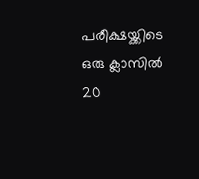പരീക്ഷയ്ക്കിടെ ഒരു ക്ലാസിൽ 20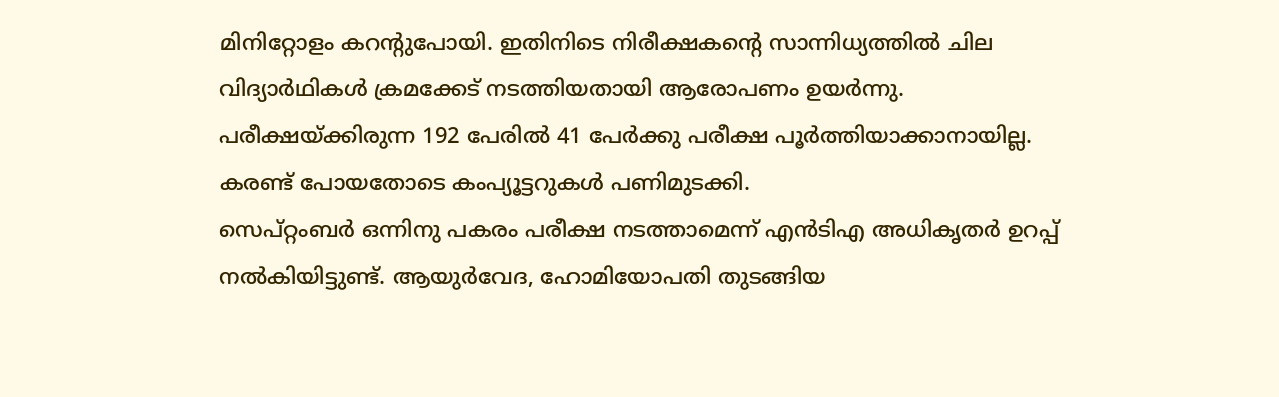മിനിറ്റോളം കറന്റുപോയി. ഇതിനിടെ നിരീക്ഷകന്റെ സാന്നിധ്യത്തിൽ ചില വിദ്യാർഥികൾ ക്രമക്കേട് നടത്തിയതായി ആരോപണം ഉയർന്നു. പരീക്ഷയ്ക്കിരുന്ന 192 പേരിൽ 41 പേർക്കു പരീക്ഷ പൂർത്തിയാക്കാനായില്ല. കരണ്ട് പോയതോടെ കംപ്യൂട്ടറുകൾ പണിമുടക്കി.
സെപ്റ്റംബർ ഒന്നിനു പകരം പരീക്ഷ നടത്താമെന്ന് എൻടിഎ അധികൃതർ ഉറപ്പ് നൽകിയിട്ടുണ്ട്. ആയുർവേദ, ഹോമിയോപതി തുടങ്ങിയ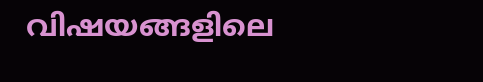വിഷയങ്ങളിലെ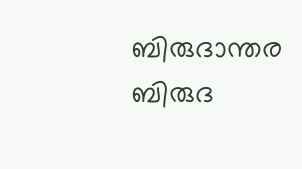ബിരുദാന്തര ബിരുദ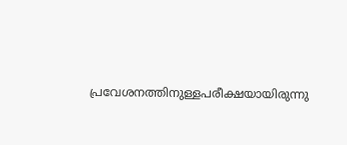പ്രവേശനത്തിനുള്ളപരീക്ഷയായിരുന്നു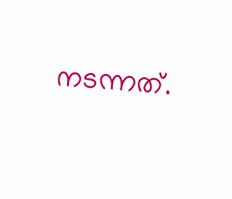നടന്നത്.